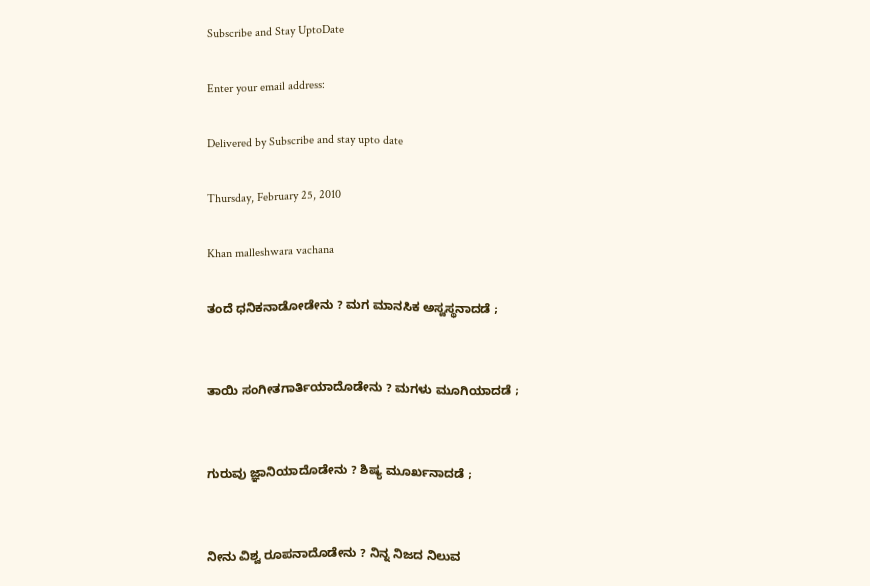Subscribe and Stay UptoDate

Enter your email address:

Delivered by Subscribe and stay upto date

Thursday, February 25, 2010

Khan malleshwara vachana

ತಂದೆ ಧನಿಕನಾಡೋಡೇನು ? ಮಗ ಮಾನಸಿಕ ಅಸ್ವಸ್ಥನಾದಡೆ ;


ತಾಯಿ ಸಂಗೀತಗಾರ್ತಿಯಾದೊಡೇನು ? ಮಗಳು ಮೂಗಿಯಾದಡೆ ;


ಗುರುವು ಜ್ಞಾನಿಯಾದೊಡೇನು ? ಶಿಷ್ಯ ಮೂರ್ಖನಾದಡೆ ;


ನೀನು ವಿಶ್ವ ರೂಪನಾದೊಡೇನು ? ನಿನ್ನ ನಿಜದ ನಿಲುವ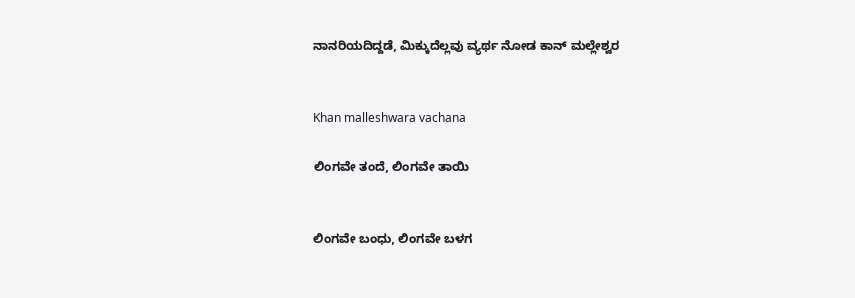ನಾನರಿಯದಿದ್ದಡೆ, ಮಿಕ್ಕುದೆಲ್ಲವು ವ್ಯರ್ಥ ನೋಡ ಕಾನ್ ಮಲ್ಲೇಶ್ವರ


Khan malleshwara vachana

ಲಿಂಗವೇ ತಂದೆ, ಲಿಂಗವೇ ತಾಯಿ


ಲಿಂಗವೇ ಬಂಧು, ಲಿಂಗವೇ ಬಳಗ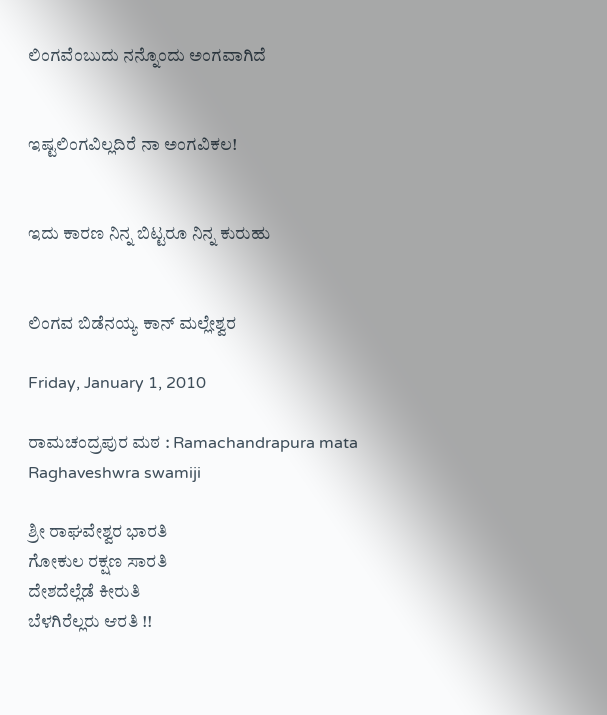ಲಿಂಗವೆಂಬುದು ನನ್ನೊಂದು ಅಂಗವಾಗಿದೆ


ಇಷ್ಟಲಿಂಗವಿಲ್ಲದಿರೆ ನಾ ಅಂಗವಿಕಲ!


ಇದು ಕಾರಣ ನಿನ್ನ ಬಿಟ್ಟರೂ ನಿನ್ನ ಕುರುಹು


ಲಿಂಗವ ಬಿಡೆನಯ್ಯ ಕಾನ್ ಮಲ್ಲೇಶ್ವರ

Friday, January 1, 2010

ರಾಮಚಂದ್ರಪುರ ಮಠ : Ramachandrapura mata Raghaveshwra swamiji

ಶ್ರೀ ರಾಘವೇಶ್ವರ ಭಾರತಿ
ಗೋಕುಲ ರಕ್ಷಣ ಸಾರತಿ
ದೇಶದೆಲ್ಲೆಡೆ ಕೀರುತಿ
ಬೆಳಗಿರೆಲ್ಲರು ಆರತಿ !!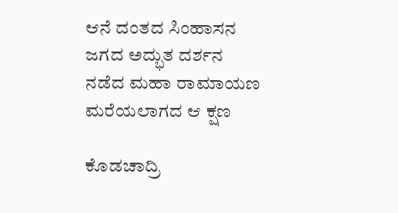ಆನೆ ದಂತದ ಸಿಂಹಾಸನ
ಜಗದ ಅದ್ಭುತ ದರ್ಶನ
ನಡೆದ ಮಹಾ ರಾಮಾಯಣ
ಮರೆಯಲಾಗದ ಆ ಕ್ಷಣ

ಕೊಡಚಾದ್ರಿ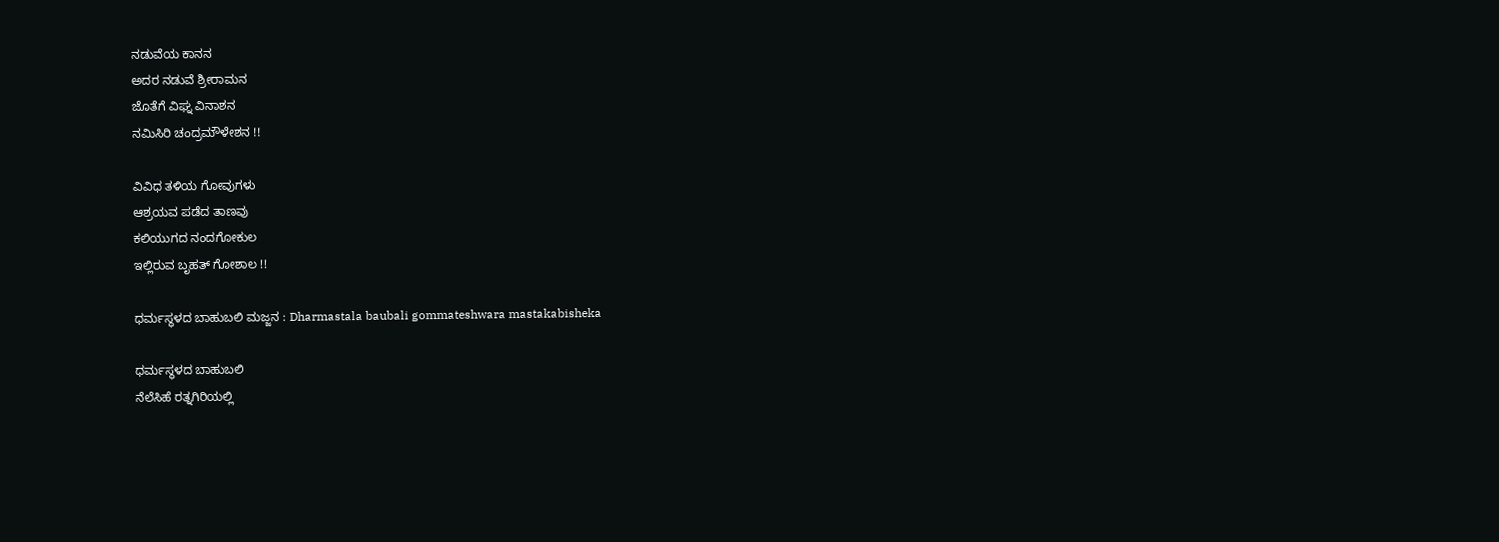ನಡುವೆಯ ಕಾನನ
ಅದರ ನಡುವೆ ಶ್ರೀರಾಮನ
ಜೊತೆಗೆ ವಿಘ್ನ ವಿನಾಶನ
ನಮಿಸಿರಿ ಚಂದ್ರಮೌಳೇಶನ !!

ವಿವಿಧ ತಳಿಯ ಗೋವುಗಳು
ಆಶ್ರಯವ ಪಡೆದ ತಾಣವು
ಕಲಿಯುಗದ ನಂದಗೋಕುಲ
ಇಲ್ಲಿರುವ ಬೃಹತ್ ಗೋಶಾಲ !!

ಧರ್ಮಸ್ಥಳದ ಬಾಹುಬಲಿ ಮಜ್ಜನ : Dharmastala baubali gommateshwara mastakabisheka

ಧರ್ಮಸ್ಥಳದ ಬಾಹುಬಲಿ
ನೆಲೆಸಿಹೆ ರತ್ನಗಿರಿಯಲ್ಲಿ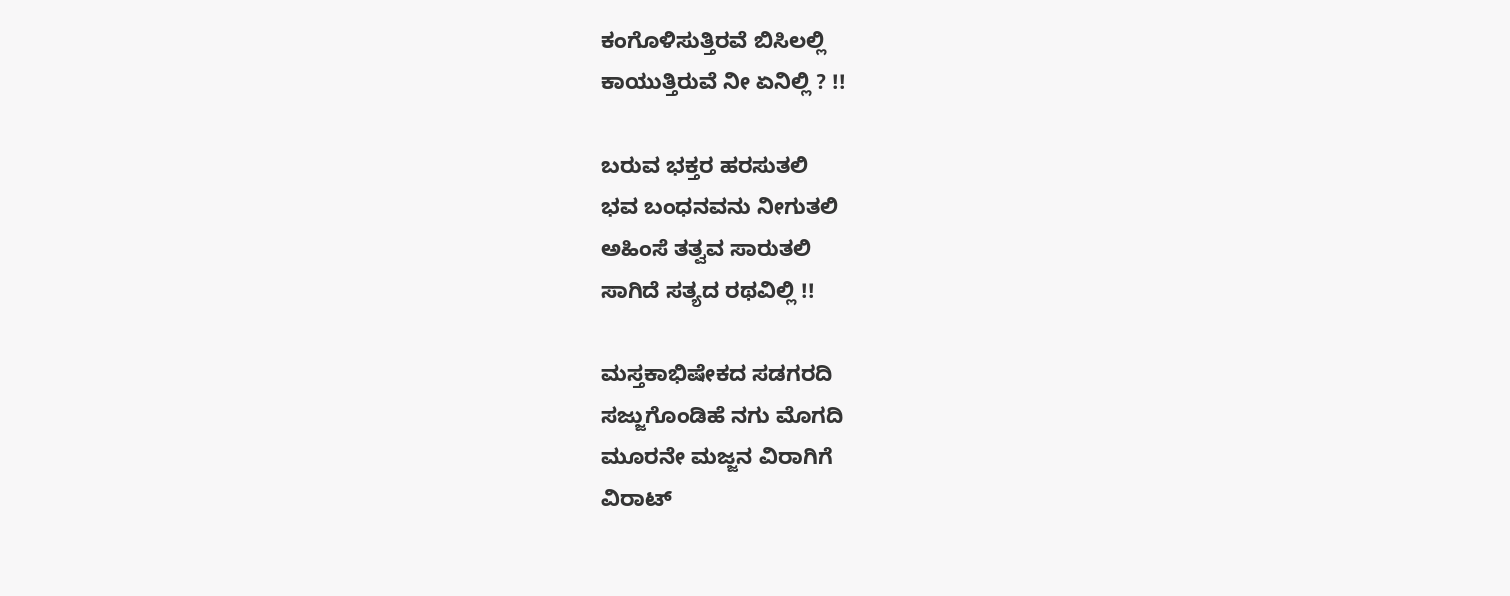ಕಂಗೊಳಿಸುತ್ತಿರವೆ ಬಿಸಿಲಲ್ಲಿ
ಕಾಯುತ್ತಿರುವೆ ನೀ ಏನಿಲ್ಲಿ ? !!

ಬರುವ ಭಕ್ತರ ಹರಸುತಲಿ
ಭವ ಬಂಧನವನು ನೀಗುತಲಿ
ಅಹಿಂಸೆ ತತ್ವವ ಸಾರುತಲಿ
ಸಾಗಿದೆ ಸತ್ಯದ ರಥವಿಲ್ಲಿ !!

ಮಸ್ತಕಾಭಿಷೇಕದ ಸಡಗರದಿ
ಸಜ್ಜುಗೊಂಡಿಹೆ ನಗು ಮೊಗದಿ
ಮೂರನೇ ಮಜ್ಜನ ವಿರಾಗಿಗೆ
ವಿರಾಟ್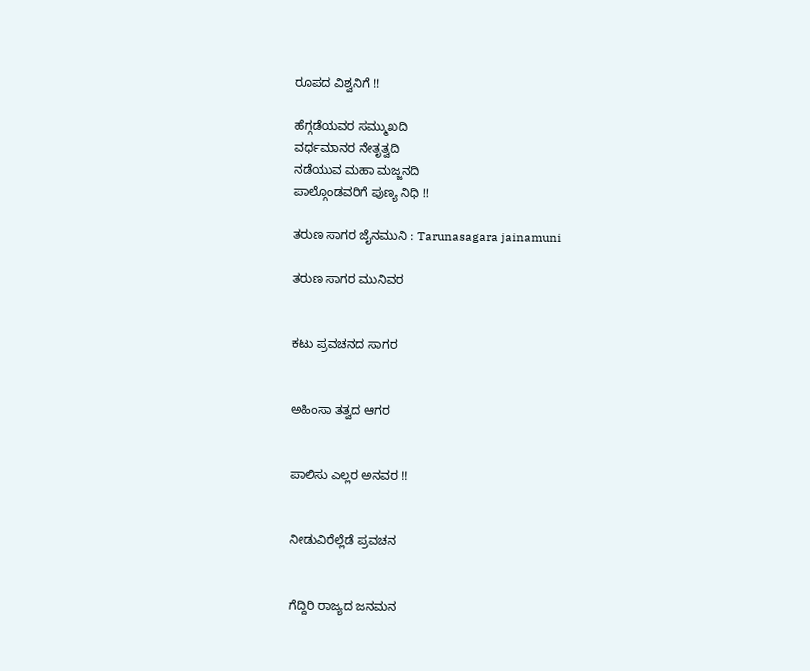ರೂಪದ ವಿಶ್ವನಿಗೆ !!

ಹೆಗ್ಗಡೆಯವರ ಸಮ್ಮುಖದಿ
ವರ್ಧಮಾನರ ನೇತೃತ್ವದಿ
ನಡೆಯುವ ಮಹಾ ಮಜ್ಜನದಿ
ಪಾಲ್ಗೊಂಡವರಿಗೆ ಪುಣ್ಯ ನಿಧಿ !!

ತರುಣ ಸಾಗರ ಜೈನಮುನಿ : Tarunasagara jainamuni

ತರುಣ ಸಾಗರ ಮುನಿವರ


ಕಟು ಪ್ರವಚನದ ಸಾಗರ


ಅಹಿಂಸಾ ತತ್ವದ ಆಗರ


ಪಾಲಿಸು ಎಲ್ಲರ ಅನವರ !!


ನೀಡುವಿರೆಲ್ಲೆಡೆ ಪ್ರವಚನ


ಗೆದ್ದಿರಿ ರಾಜ್ಯದ ಜನಮನ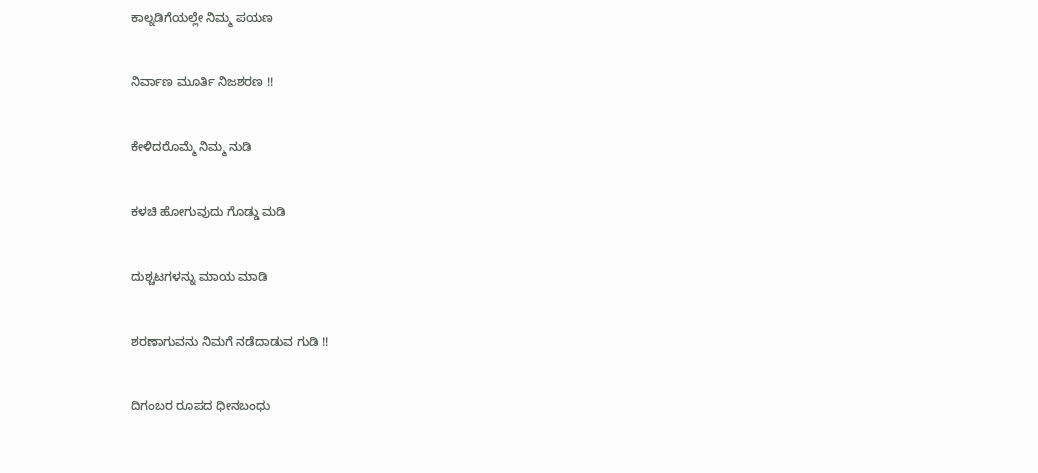ಕಾಲ್ನಡಿಗೆಯಲ್ಲೇ ನಿಮ್ಮ ಪಯಣ


ನಿರ್ವಾಣ ಮೂರ್ತಿ ನಿಜಶರಣ !!


ಕೇಳಿದರೊಮ್ಮೆ ನಿಮ್ಮ ನುಡಿ


ಕಳಚಿ ಹೋಗುವುದು ಗೊಡ್ಡು ಮಡಿ


ದುಶ್ಚಟಗಳನ್ನು ಮಾಯ ಮಾಡಿ


ಶರಣಾಗುವನು ನಿಮಗೆ ನಡೆದಾಡುವ ಗುಡಿ !!


ದಿಗಂಬರ ರೂಪದ ಧೀನಬಂಧು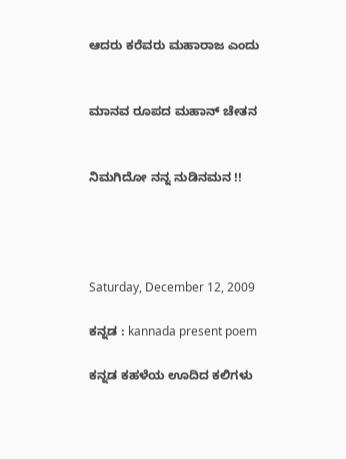ಆದರು ಕರೆವರು ಮಹಾರಾಜ ಎಂದು


ಮಾನವ ರೂಪದ ಮಹಾನ್ ಚೇತನ


ನಿಮಗಿದೋ ನನ್ನ ನುಡಿನಮನ !!




Saturday, December 12, 2009

ಕನ್ನಡ : kannada present poem

ಕನ್ನಡ ಕಹಳೆಯ ಊದಿದ ಕಲಿಗಳು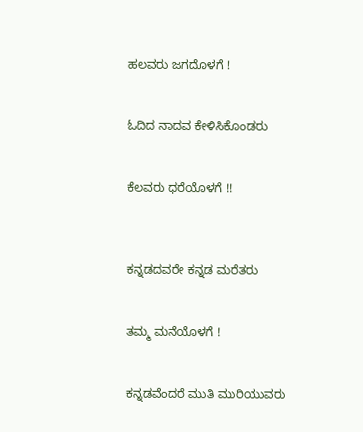ಹಲವರು ಜಗದೊಳಗೆ !


ಓದಿದ ನಾದವ ಕೇಳಿಸಿಕೊಂಡರು


ಕೆಲವರು ಧರೆಯೊಳಗೆ !!



ಕನ್ನಡದವರೇ ಕನ್ನಡ ಮರೆತರು


ತಮ್ಮ ಮನೆಯೊಳಗೆ !


ಕನ್ನಡವೆಂದರೆ ಮುತಿ ಮುರಿಯುವರು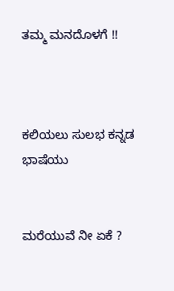ತಮ್ಮ ಮನದೊಳಗೆ !!



ಕಲಿಯಲು ಸುಲಭ ಕನ್ನಡ ಭಾಷೆಯು


ಮರೆಯುವೆ ನೀ ಏಕೆ ?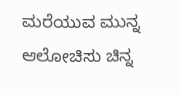ಮರೆಯುವ ಮುನ್ನ ಆಲೋಚಿಸು ಚಿನ್ನ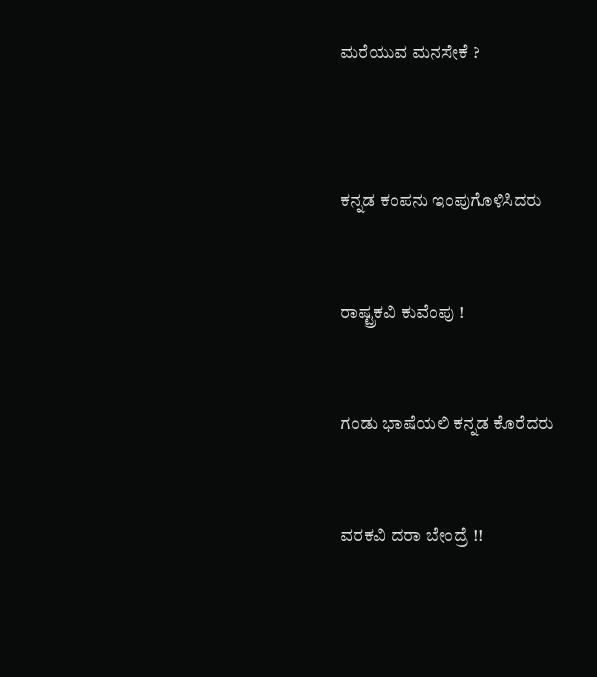ಮರೆಯುವ ಮನಸೇಕೆ ?



ಕನ್ನಡ ಕಂಪನು ಇಂಪುಗೊಳಿಸಿದರು


ರಾಷ್ಟ್ರಕವಿ ಕುವೆಂಪು !


ಗಂಡು ಭಾಷೆಯಲಿ ಕನ್ನಡ ಕೊರೆದರು


ವರಕವಿ ದರಾ ಬೇಂದ್ರೆ !!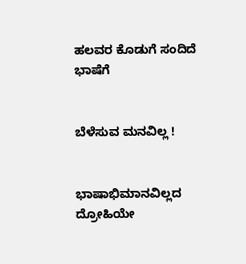ಹಲವರ ಕೊಡುಗೆ ಸಂದಿದೆ ಭಾಷೆಗೆ


ಬೆಳೆಸುವ ಮನವಿಲ್ಲ !


ಭಾಷಾಭಿಮಾನವಿಲ್ಲದ ದ್ರೋಹಿಯೇ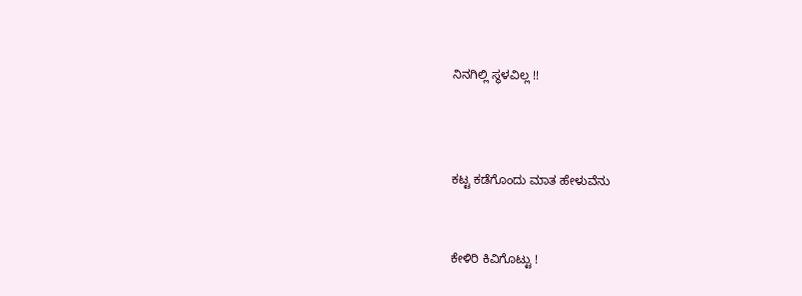ನಿನಗಿಲ್ಲಿ ಸ್ಥಳವಿಲ್ಲ !!



ಕಟ್ಟ ಕಡೆಗೊಂದು ಮಾತ ಹೇಳುವೆನು


ಕೇಳಿರಿ ಕಿವಿಗೊಟ್ಟು !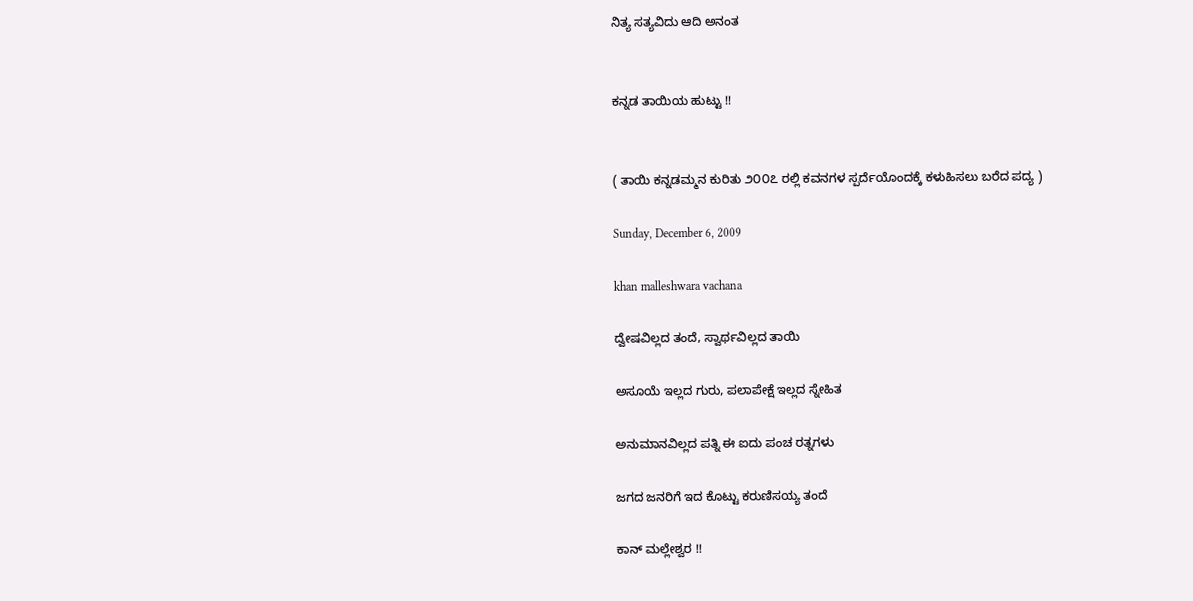ನಿತ್ಯ ಸತ್ಯವಿದು ಆದಿ ಅನಂತ


ಕನ್ನಡ ತಾಯಿಯ ಹುಟ್ಟು !!


( ತಾಯಿ ಕನ್ನಡಮ್ಮನ ಕುರಿತು ೨೦೦೭ ರಲ್ಲಿ ಕವನಗಳ ಸ್ಪರ್ದೆಯೊಂದಕ್ಕೆ ಕಳುಹಿಸಲು ಬರೆದ ಪದ್ಯ )

Sunday, December 6, 2009

khan malleshwara vachana

ದ್ವೇಷವಿಲ್ಲದ ತಂದೆ, ಸ್ವಾರ್ಥವಿಲ್ಲದ ತಾಯಿ

ಅಸೂಯೆ ಇಲ್ಲದ ಗುರು, ಪಲಾಪೇಕ್ಷೆ ಇಲ್ಲದ ಸ್ನೇಹಿತ

ಅನುಮಾನವಿಲ್ಲದ ಪತ್ನಿ ಈ ಐದು ಪಂಚ ರತ್ನಗಳು

ಜಗದ ಜನರಿಗೆ ಇದ ಕೊಟ್ಟು ಕರುಣಿಸಯ್ಯ ತಂದೆ

ಕಾನ್ ಮಲ್ಲೇಶ್ವರ !!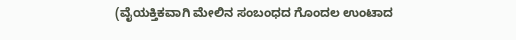(ವೈಯಕ್ತಿಕವಾಗಿ ಮೇಲಿನ ಸಂಬಂಧದ ಗೊಂದಲ ಉಂಟಾದ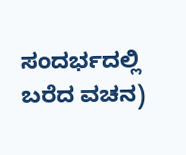ಸಂದರ್ಭದಲ್ಲಿ ಬರೆದ ವಚನ)